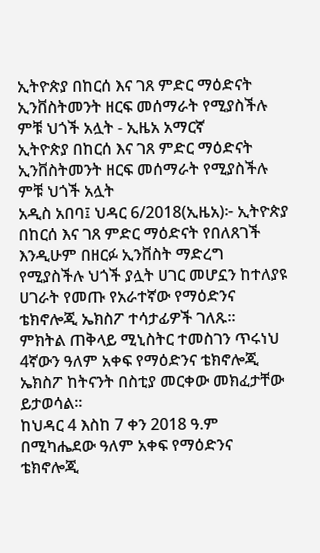ኢትዮጵያ በከርሰ እና ገጸ ምድር ማዕድናት ኢንቨስትመንት ዘርፍ መሰማራት የሚያስችሉ ምቹ ህጎች አሏት - ኢዜአ አማርኛ
ኢትዮጵያ በከርሰ እና ገጸ ምድር ማዕድናት ኢንቨስትመንት ዘርፍ መሰማራት የሚያስችሉ ምቹ ህጎች አሏት
አዲስ አበባ፤ ህዳር 6/2018(ኢዜአ)፦ ኢትዮጵያ በከርሰ እና ገጸ ምድር ማዕድናት የበለጸገች እንዲሁም በዘርፉ ኢንቨስት ማድረግ የሚያስችሉ ህጎች ያሏት ሀገር መሆኗን ከተለያዩ ሀገራት የመጡ የአራተኛው የማዕድንና ቴክኖሎጂ ኤክስፖ ተሳታፊዎች ገለጹ፡፡
ምክትል ጠቅላይ ሚኒስትር ተመስገን ጥሩነህ 4ኛውን ዓለም አቀፍ የማዕድንና ቴክኖሎጂ ኤክስፖ ከትናንት በስቲያ መርቀው መክፈታቸው ይታወሳል።
ከህዳር 4 እስከ 7 ቀን 2018 ዓ.ም በሚካሔደው ዓለም አቀፍ የማዕድንና ቴክኖሎጂ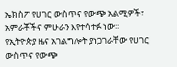ኤክስፖ የሀገር ውስጥና የውጭ አልሚዎች፣ አምራቾችና ምሁራን እየተሳተፉ ነው፡፡
የኢትዮጵያ ዜና አገልግሎት ያነጋገራቸው የሀገር ውስጥና የውጭ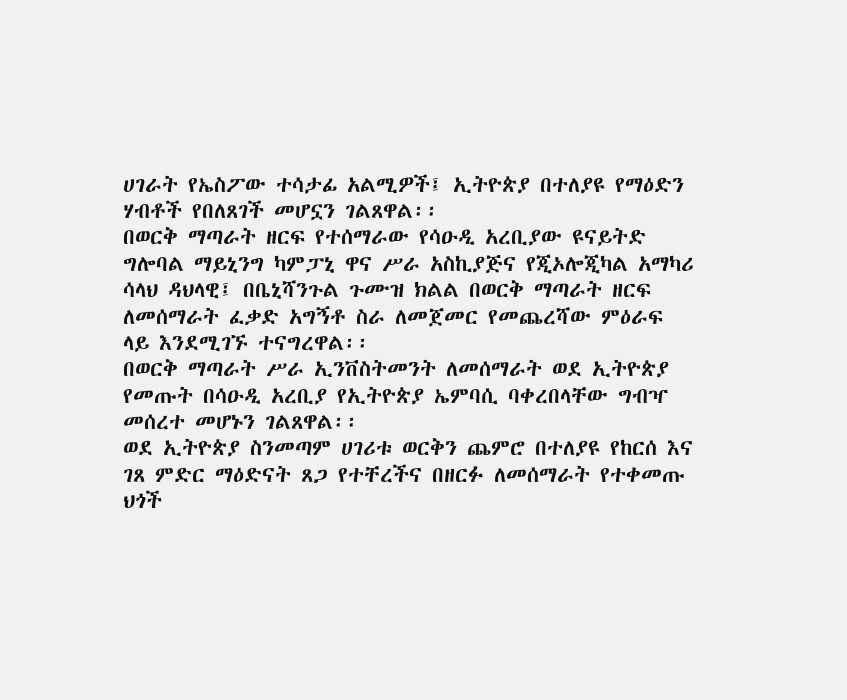ሀገራት የኤስፖው ተሳታፊ አልሚዎች፤ ኢትዮጵያ በተለያዩ የማዕድን ሃብቶች የበለጸገች መሆኗን ገልጸዋል፡፡
በወርቅ ማጣራት ዘርፍ የተሰማራው የሳዑዲ አረቢያው ዩናይትድ ግሎባል ማይኒንግ ካምፓኒ ዋና ሥራ አስኪያጅና የጂኦሎጂካል አማካሪ ሳላህ ዳህላዊ፤ በቤኒሻንጉል ጉሙዝ ክልል በወርቅ ማጣራት ዘርፍ ለመሰማራት ፈቃድ አግኝቶ ስራ ለመጀመር የመጨረሻው ምዕራፍ ላይ እንደሚገኙ ተናግረዋል፡፡
በወርቅ ማጣራት ሥራ ኢንቨስትመንት ለመሰማራት ወደ ኢትዮጵያ የመጡት በሳዑዲ አረቢያ የኢትዮጵያ ኤምባሲ ባቀረበላቸው ግብዣ መሰረተ መሆኑን ገልጸዋል፡፡
ወደ ኢትዮጵያ ስንመጣም ሀገሪቱ ወርቅን ጨምሮ በተለያዩ የከርሰ እና ገጸ ምድር ማዕድናት ጸጋ የተቸረችና በዘርፉ ለመሰማራት የተቀመጡ ህጎች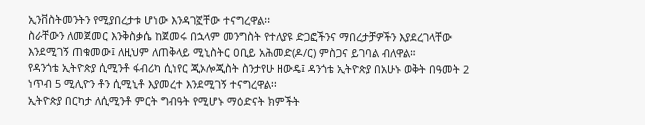ኢንቨስትመንትን የሚያበረታቱ ሆነው እንዳገኟቸው ተናግረዋል፡፡
ስራቸውን ለመጀመር እንቅስቃሴ ከጀመሩ በኋላም መንግስት የተለያዩ ድጋፎችንና ማበረታቻዎችን እያደረገላቸው እንደሚገኝ ጠቁመው፤ ለዚህም ለጠቅላይ ሚኒስትር ዐቢይ አሕመድ(ዶ/ር) ምስጋና ይገባል ብለዋል።
የዳንጎቴ ኢትዮጵያ ሲሚንቶ ፋብሪካ ሲነየር ጂኦሎጂስት ስንታየሁ ዘውዴ፤ ዳንጎቴ ኢትዮጵያ በአሁኑ ወቅት በዓመት 2 ነጥብ 5 ሚሊዮን ቶን ሲሚኒቶ እያመረተ እንደሚገኝ ተናግረዋል፡፡
ኢትዮጵያ በርካታ ለሲሚንቶ ምርት ግብዓት የሚሆኑ ማዕድናት ክምችት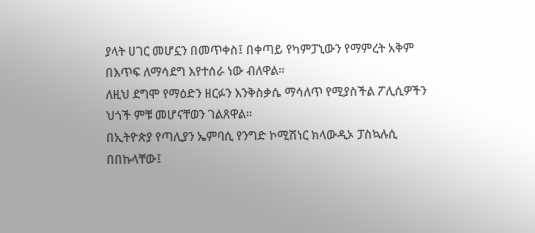ያላት ሀገር መሆኗን በመጥቀስ፤ በቀጣይ የካምፓኒውን የማምረት አቅም በእጥፍ ለማሳደግ እየተሰራ ነው ብለዋል፡፡
ለዚህ ደግሞ የማዕድን ዘርፉን እንቅስቃሴ ማሳለጥ የሚያስችል ፖሊሲዎችን ህጎች ምቹ መሆናቸወን ገልጸዋል፡፡
በኢትዮጵያ የጣሊያን ኤምባሲ የንግድ ኮሚሽነር ክላውዲኦ ፓስኳሉሲ በበኩላቸው፤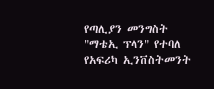የጣሊያን መንግስት "ማቴኢ ፕላን" የተባለ የአፍሪካ ኢንቨስትመንት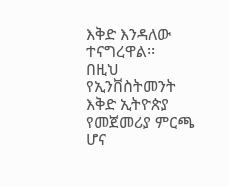እቅድ እንዳለው ተናግረዋል፡፡
በዚህ የኢንቨስትመንት እቅድ ኢትዮጵያ የመጀመሪያ ምርጫ ሆና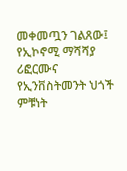መቀመጧን ገልጸው፤ የኢኮኖሚ ማሻሻያ ሪፎርሙና የኢንቨስትመንት ህጎች ምቹነት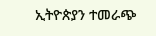ኢትዮጵያን ተመራጭ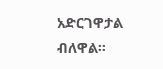አድርገዋታል ብለዋል፡፡